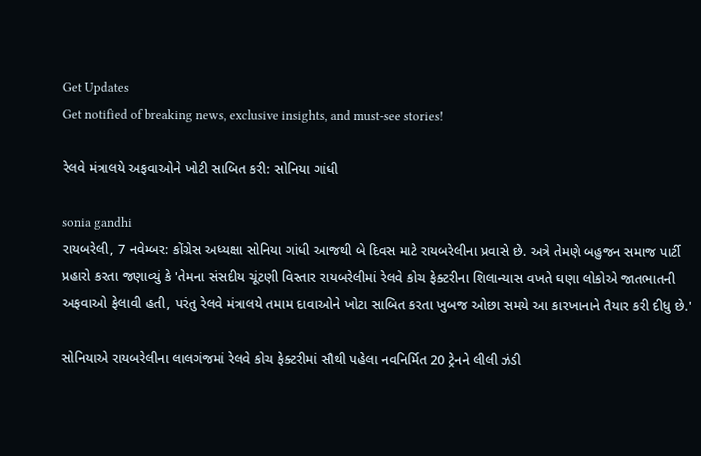Get Updates
Get notified of breaking news, exclusive insights, and must-see stories!

રેલવે મંત્રાલયે અફવાઓને ખોટી સાબિત કરી: સોનિયા ગાંધી

sonia gandhi
રાયબરેલી, 7 નવેમ્બર: કોંગ્રેસ અધ્યક્ષા સોનિયા ગાંધી આજથી બે દિવસ માટે રાયબરેલીના પ્રવાસે છે. અત્રે તેમણે બહુજન સમાજ પાર્ટી પ્રહારો કરતા જણાવ્યું કે 'તેમના સંસદીય ચૂંટણી વિસ્તાર રાયબરેલીમાં રેલવે કોચ ફેક્ટરીના શિલાન્યાસ વખતે ઘણા લોકોએ જાતભાતની અફવાઓ ફેલાવી હતી, પરંતુ રેલવે મંત્રાલયે તમામ દાવાઓને ખોટા સાબિત કરતા ખુબજ ઓછા સમયે આ કારખાનાને તૈયાર કરી દીધુ છે.'

સોનિયાએ રાયબરેલીના લાલગંજમાં રેલવે કોચ ફેક્ટરીમાં સૌથી પહેલા નવનિર્મિત 20 ટ્રેનને લીલી ઝંડી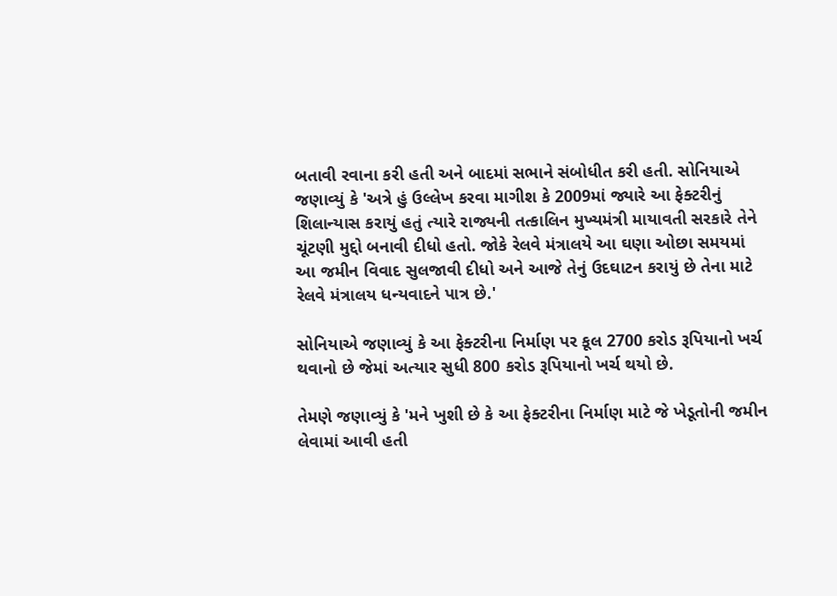બતાવી રવાના કરી હતી અને બાદમાં સભાને સંબોધીત કરી હતી. સોનિયાએ જણાવ્યું કે 'અત્રે હું ઉલ્લેખ કરવા માગીશ કે 2009માં જ્યારે આ ફેક્ટરીનું શિલાન્યાસ કરાયું હતું ત્યારે રાજ્યની તત્કાલિન મુખ્યમંત્રી માયાવતી સરકારે તેને ચૂંટણી મુદ્દો બનાવી દીધો હતો. જોકે રેલવે મંત્રાલયે આ ઘણા ઓછા સમયમાં આ જમીન વિવાદ સુલજાવી દીધો અને આજે તેનું ઉદઘાટન કરાયું છે તેના માટે રેલવે મંત્રાલય ધન્યવાદને પાત્ર છે.'

સોનિયાએ જણાવ્યું કે આ ફેક્ટરીના નિર્માણ પર કૂલ 2700 કરોડ રૂપિયાનો ખર્ચ થવાનો છે જેમાં અત્યાર સુધી 800 કરોડ રૂપિયાનો ખર્ચ થયો છે.

તેમણે જણાવ્યું કે 'મને ખુશી છે કે આ ફેક્ટરીના નિર્માણ માટે જે ખેડૂતોની જમીન લેવામાં આવી હતી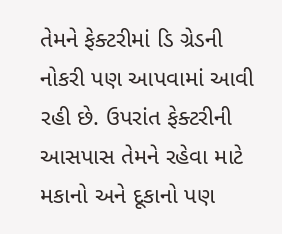તેમને ફેક્ટરીમાં ડિ ગ્રેડની નોકરી પણ આપવામાં આવી રહી છે. ઉપરાંત ફેક્ટરીની આસપાસ તેમને રહેવા માટે મકાનો અને દૂકાનો પણ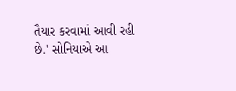તૈયાર કરવામાં આવી રહી છે.' સોનિયાએ આ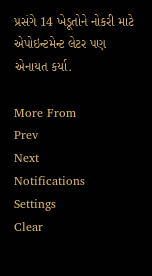પ્રસંગે 14 ખેડૂતોને નોકરી માટે એપોઇન્ટમેન્ટ લેટર પણ એનાયત કર્યા.

More From
Prev
Next
Notifications
Settings
Clear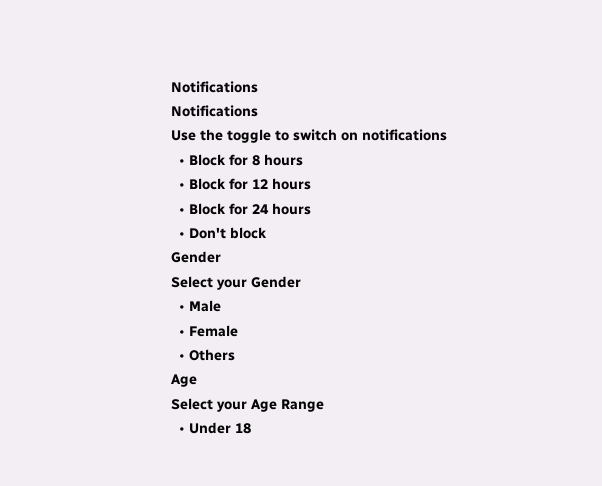Notifications
Notifications
Use the toggle to switch on notifications
  • Block for 8 hours
  • Block for 12 hours
  • Block for 24 hours
  • Don't block
Gender
Select your Gender
  • Male
  • Female
  • Others
Age
Select your Age Range
  • Under 18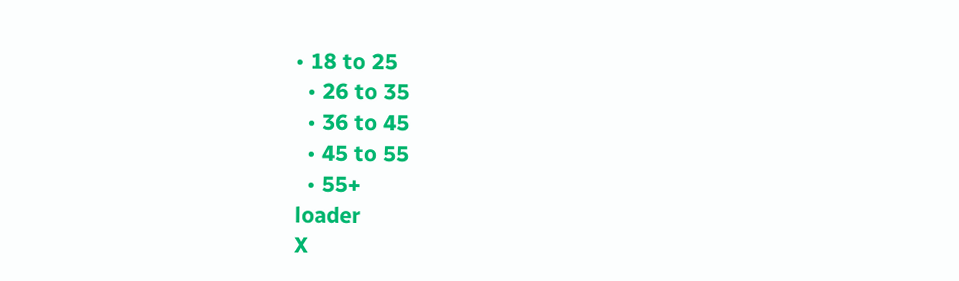• 18 to 25
  • 26 to 35
  • 36 to 45
  • 45 to 55
  • 55+
loader
X